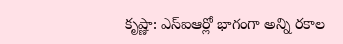కృష్ణా: ఎస్ఐఆర్లో భాగంగా అన్ని రకాల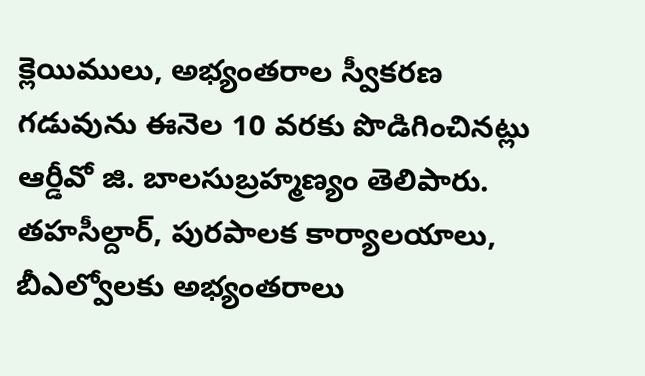క్లెయిములు, అభ్యంతరాల స్వీకరణ గడువును ఈనెల 10 వరకు పొడిగించినట్లు ఆర్డీవో జి. బాలసుబ్రహ్మణ్యం తెలిపారు. తహసీల్దార్, పురపాలక కార్యాలయాలు, బీఎల్వోలకు అభ్యంతరాలు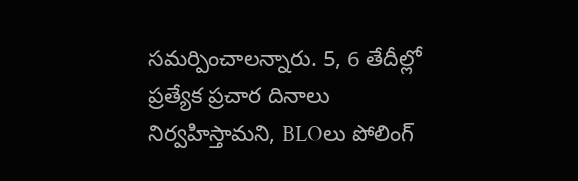సమర్పించాలన్నారు. 5, 6 తేదీల్లో ప్రత్యేక ప్రచార దినాలు నిర్వహిస్తామని, BLOలు పోలింగ్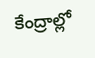కేంద్రాల్లో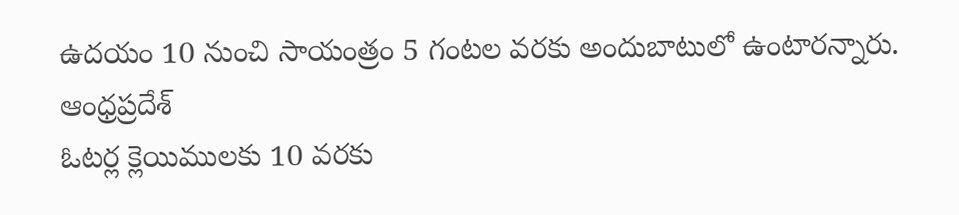ఉదయం 10 నుంచి సాయంత్రం 5 గంటల వరకు అందుబాటులో ఉంటారన్నారు.
ఆంధ్రప్రదేశ్
ఓటర్ల క్లెయిములకు 10 వరకు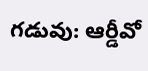గడువు: ఆర్డీవో